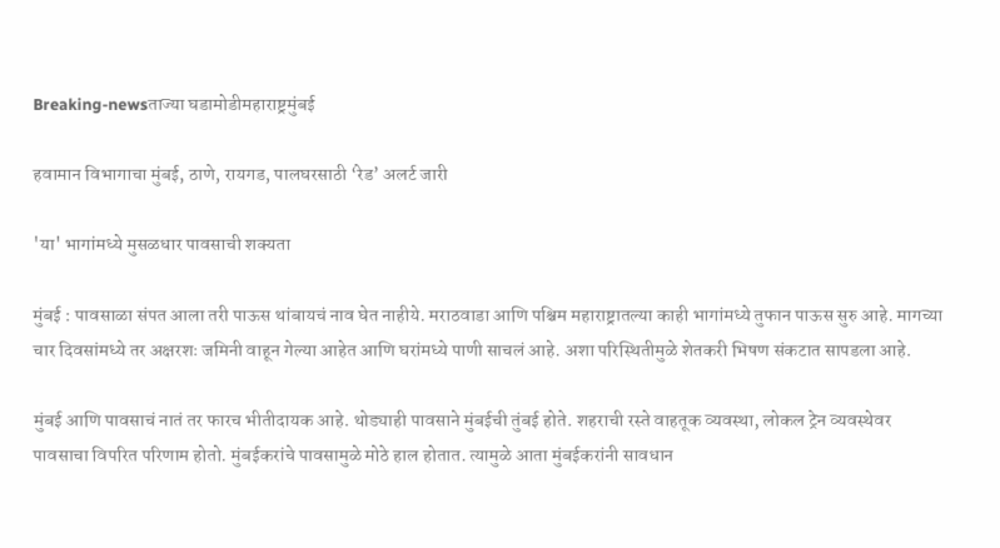Breaking-newsताज्या घडामोडीमहाराष्ट्रमुंबई

हवामान विभागाचा मुंबई, ठाणे, रायगड, पालघरसाठी ‘रेड’ अलर्ट जारी

'या' भागांमध्ये मुसळधार पावसाची शक्यता

मुंबई : पावसाळा संपत आला तरी पाऊस थांबायचं नाव घेत नाहीये. मराठवाडा आणि पश्चिम महाराष्ट्रातल्या काही भागांमध्ये तुफान पाऊस सुरु आहे. मागच्या चार दिवसांमध्ये तर अक्षरशः जमिनी वाहून गेल्या आहेत आणि घरांमध्ये पाणी साचलं आहे. अशा परिस्थितीमुळे शेतकरी भिषण संकटात सापडला आहे.

मुंबई आणि पावसाचं नातं तर फारच भीतीदायक आहे. थोड्याही पावसाने मुंबईची तुंबई होते. शहराची रस्ते वाहतूक व्यवस्था, लोकल ट्रेन व्यवस्थेवर पावसाचा विपरित परिणाम होतो. मुंबईकरांचे पावसामुळे मोठे हाल होतात. त्यामुळे आता मुंबईकरांनी सावधान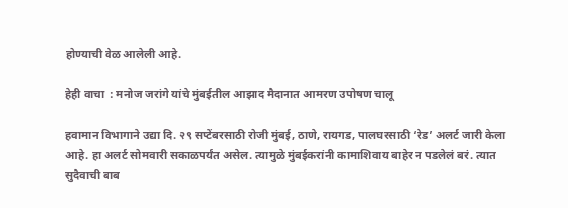होण्याची वेळ आलेली आहे.

हेही वाचा  : मनोज जरांगे यांचे मुंबईतील आझाद मैदानात आमरण उपोषण चालू

हवामान विभागाने उद्या दि. २९ सप्टेंबरसाठी रोजी मुंबई, ठाणे, रायगड, पालघरसाठी ‘रेड’ अलर्ट जारी केला आहे. हा अलर्ट सोमवारी सकाळपर्यंत असेल. त्यामुळे मुंबईकरांनी कामाशिवाय बाहेर न पडलेलं बरं. त्यात सुदैवाची बाब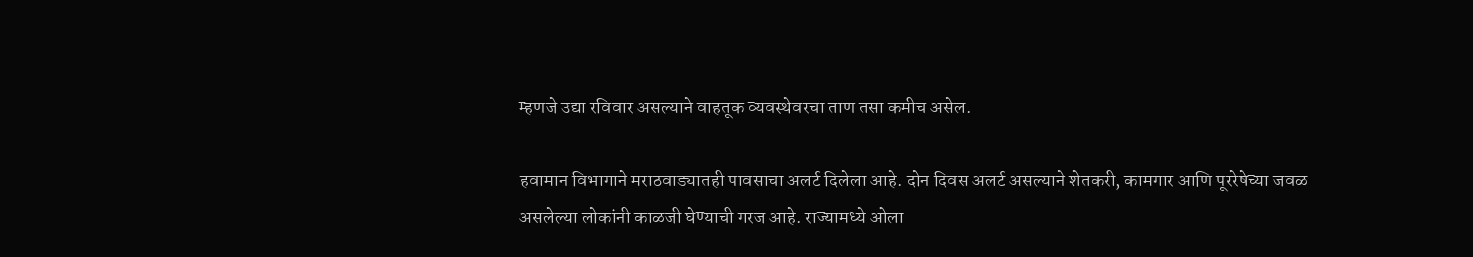म्हणजे उद्या रविवार असल्याने वाहतूक व्यवस्थेवरचा ताण तसा कमीच असेल.

हवामान विभागाने मराठवाड्यातही पावसाचा अलर्ट दिलेला आहे. दोन दिवस अलर्ट असल्याने शेतकरी, कामगार आणि पूररेषेच्या जवळ असलेल्या लोकांनी काळजी घेण्याची गरज आहे. राज्यामध्ये ओला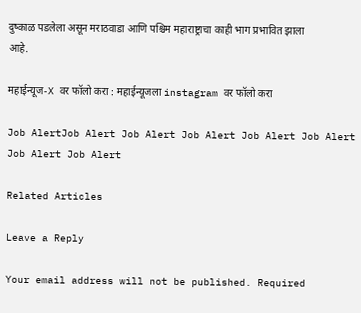दुष्काळ पडलेला असून मराठवाडा आणि पश्चिम महाराष्ट्राचा काही भाग प्रभावित झाला आहे.

महाईन्यूज-X वर फॉलो करा : महाईन्यूजला instagram वर फॉलो करा

Job AlertJob Alert Job Alert Job Alert Job Alert Job Alert Job Alert Job Alert

Related Articles

Leave a Reply

Your email address will not be published. Required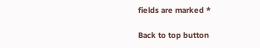fields are marked *

Back to top button